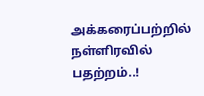அக்கரைப்பற்றில் நள்ளிரவில் பதற்றம்..!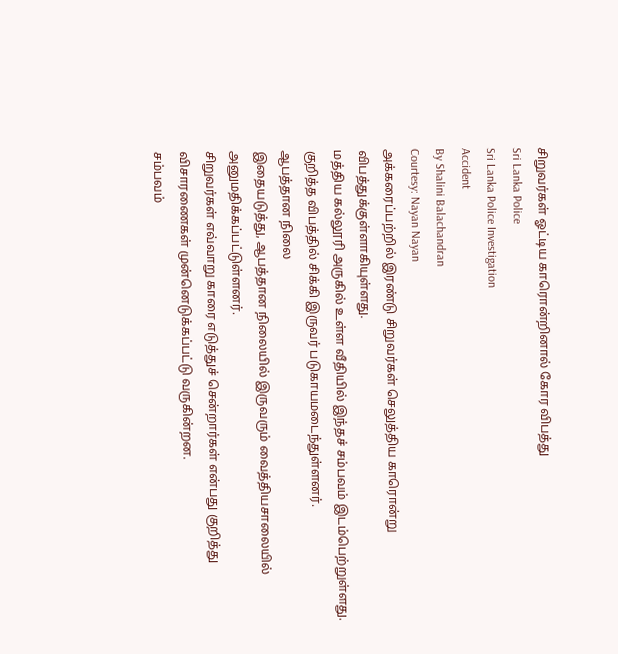சிறுவர்கள் ஓட்டிய காரொன்றினால் கோர விபத்து
Sri Lanka Police
Sri Lanka Police Investigation
Accident
By Shalini Balachandran
Courtesy: Nayan Nayan
அக்கரைப்பற்றில் இரண்டு சிறுவர்கள் செலுத்திய காரொன்று விபத்துக்குள்ளாகியுள்ளது.
மத்திய கல்லூரி அருகில் உள்ள வீதியில் இந்தச் சம்பவம் இடம்பெற்றுள்ளது.
குறித்த விபத்தில் சிக்கி இருவர் படுகாயமடைந்துள்ளனர்.
ஆபத்தான நிலை
இதையடுத்து, ஆபத்தான நிலையில் இருவரும் வைத்தியசாலையில் அனுமதிக்கப்பட்டுள்ளனர்.
சிறுவர்கள் எவ்வாறு காரை எடுத்துச் சென்றார்கள் என்பது குறித்து விசாரணைகள் முன்னெடுக்கப்பட்டு வருகின்றன.
சம்பவம்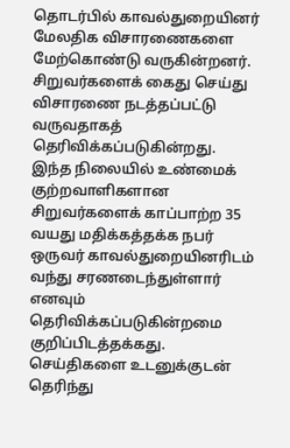தொடர்பில் காவல்துறையினர் மேலதிக விசாரணைகளை மேற்கொண்டு வருகின்றனர்.
சிறுவர்களைக் கைது செய்து விசாரணை நடத்தப்பட்டு வருவதாகத் தெரிவிக்கப்படுகின்றது.
இந்த நிலையில் உண்மைக் குற்றவாளிகளான சிறுவர்களைக் காப்பாற்ற 35 வயது மதிக்கத்தக்க நபர் ஒருவர் காவல்துறையினரிடம் வந்து சரணடைந்துள்ளார் எனவும் தெரிவிக்கப்படுகின்றமை குறிப்பிடத்தக்கது.
செய்திகளை உடனுக்குடன் தெரிந்து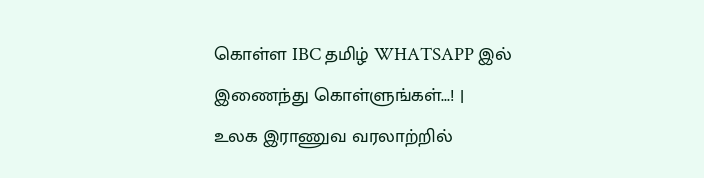கொள்ள IBC தமிழ் WHATSAPP இல் இணைந்து கொள்ளுங்கள்...! |
உலக இராணுவ வரலாற்றில்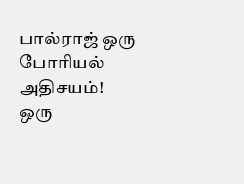பால்ராஜ் ஒரு போரியல் அதிசயம்! ஒரு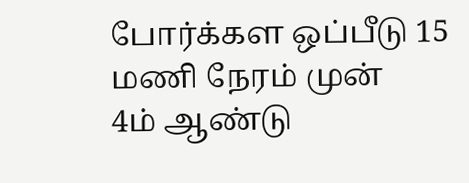போர்க்கள ஒப்பீடு 15 மணி நேரம் முன்
4ம் ஆண்டு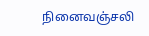நினைவஞ்சலி